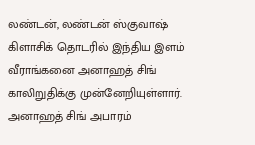லண்டன், லண்டன் ஸ்குவாஷ் கிளாசிக் தொடரில் இந்திய இளம் வீராங்கனை அனாஹத் சிங் காலிறுதிக்கு முன்னேறியுள்ளார். அனாஹத் சிங் அபாரம்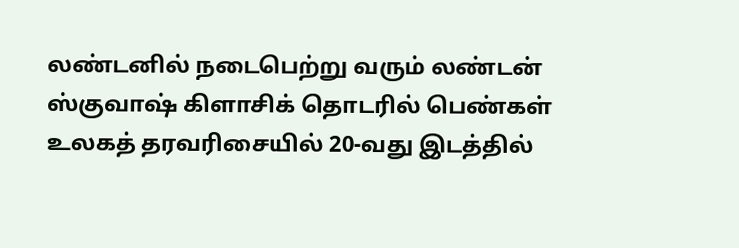லண்டனில் நடைபெற்று வரும் லண்டன் ஸ்குவாஷ் கிளாசிக் தொடரில் பெண்கள் உலகத் தரவரிசையில் 20-வது இடத்தில்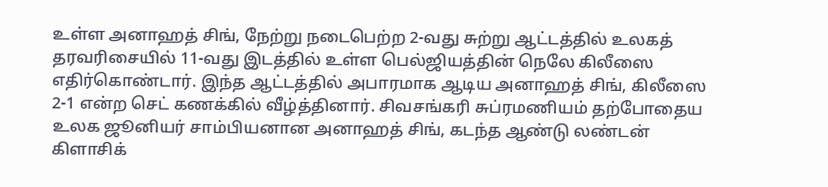உள்ள அனாஹத் சிங், நேற்று நடைபெற்ற 2-வது சுற்று ஆட்டத்தில் உலகத் தரவரிசையில் 11-வது இடத்தில் உள்ள பெல்ஜியத்தின் நெலே கிலீஸை எதிர்கொண்டார். இந்த ஆட்டத்தில் அபாரமாக ஆடிய அனாஹத் சிங், கிலீஸை 2-1 என்ற செட் கணக்கில் வீழ்த்தினார். சிவசங்கரி சுப்ரமணியம் தற்போதைய உலக ஜூனியர் சாம்பியனான அனாஹத் சிங், கடந்த ஆண்டு லண்டன் கிளாசிக்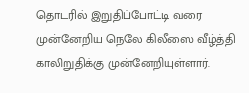தொடரில் இறுதிப்போட்டி வரை முன்னேறிய நெலே கிலீஸை வீழ்த்தி காலிறுதிக்கு முன்னேறியுள்ளார்.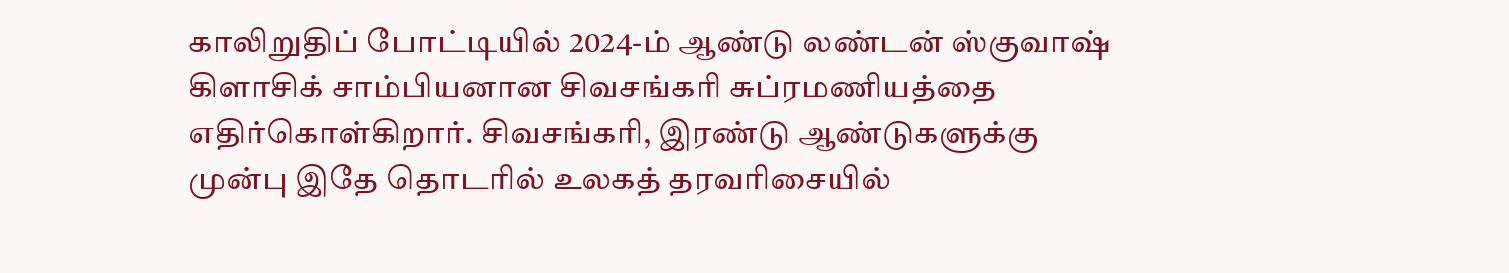காலிறுதிப் போட்டியில் 2024-ம் ஆண்டு லண்டன் ஸ்குவாஷ் கிளாசிக் சாம்பியனான சிவசங்கரி சுப்ரமணியத்தை எதிர்கொள்கிறார். சிவசங்கரி, இரண்டு ஆண்டுகளுக்கு முன்பு இதே தொடரில் உலகத் தரவரிசையில்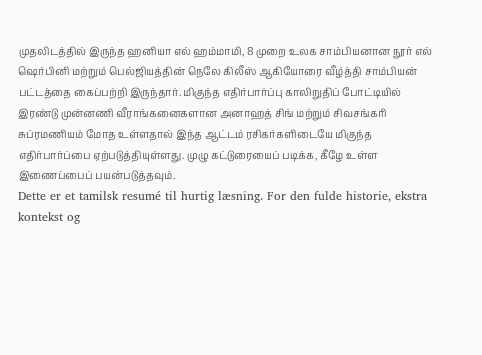முதலிடத்தில் இருந்த ஹனியா எல் ஹம்மாமி, 8 முறை உலக சாம்பியனான நூர் எல் ஷெர்பினி மற்றும் பெல்ஜியத்தின் நெலே கிலீஸ் ஆகியோரை வீழ்த்தி சாம்பியன் பட்டத்தை கைப்பற்றி இருந்தார். மிகுந்த எதிர்பார்ப்பு காலிறுதிப் போட்டியில் இரண்டு முன்னணி வீராங்கனைகளான அனாஹத் சிங் மற்றும் சிவசங்கரி சுப்ரமணியம் மோத உள்ளதால் இந்த ஆட்டம் ரசிகர்களிடையே மிகுந்த எதிர்பார்ப்பை ஏற்படுத்தியுள்ளது. முழு கட்டுரையைப் படிக்க, கீழே உள்ள இணைப்பைப் பயன்படுத்தவும்.
Dette er et tamilsk resumé til hurtig læsning. For den fulde historie, ekstra kontekst og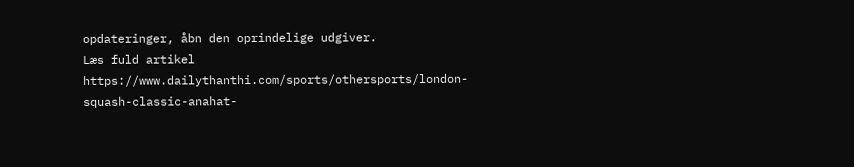opdateringer, åbn den oprindelige udgiver.
Læs fuld artikel
https://www.dailythanthi.com/sports/othersports/london-squash-classic-anahat-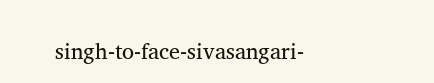singh-to-face-sivasangari-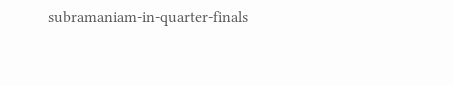subramaniam-in-quarter-finals